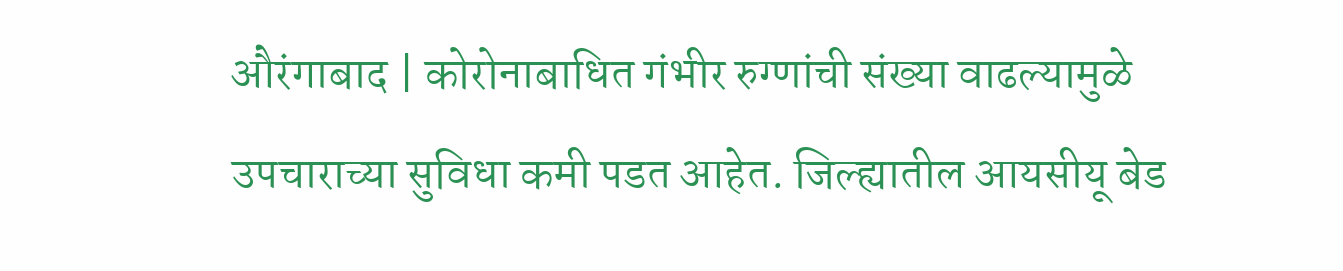औरंगाबाद | कोरोनाबाधित गंभीर रुग्णांची संख्या वाढल्यामुळे उपचाराच्या सुविधा कमी पडत आहेत. जिल्ह्यातील आयसीयू बेड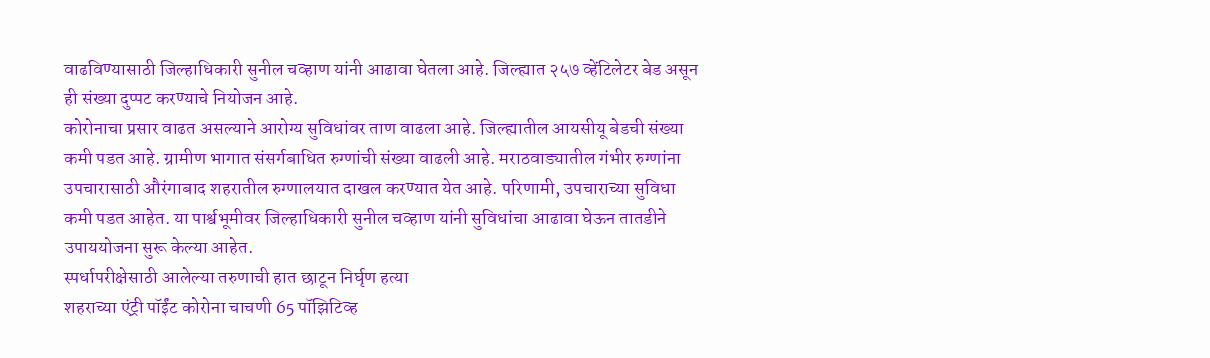वाढविण्यासाठी जिल्हाधिकारी सुनील चव्हाण यांनी आढावा घेतला आहे. जिल्ह्यात २५७ व्हेंटिलेटर बेड असून ही संख्या दुप्पट करण्याचे नियोजन आहे.
कोरोनाचा प्रसार वाढत असल्याने आरोग्य सुविधांवर ताण वाढला आहे. जिल्ह्यातील आयसीयू बेडची संख्या कमी पडत आहे. ग्रामीण भागात संसर्गबाधित रुग्णांची संख्या वाढली आहे. मराठवाड्यातील गंभीर रुग्णांना उपचारासाठी औरंगाबाद शहरातील रुग्णालयात दाखल करण्यात येत आहे. परिणामी, उपचाराच्या सुविधा कमी पडत आहेत. या पार्श्वभूमीवर जिल्हाधिकारी सुनील चव्हाण यांनी सुविधांचा आढावा घेऊन तातडीने उपाययोजना सुरू केल्या आहेत.
स्पर्धापरीक्षेसाठी आलेल्या तरुणाची हात छाटून निर्घृण हत्या
शहराच्या एंट्री पॉईंट कोरोना चाचणी 65 पॉझिटिव्ह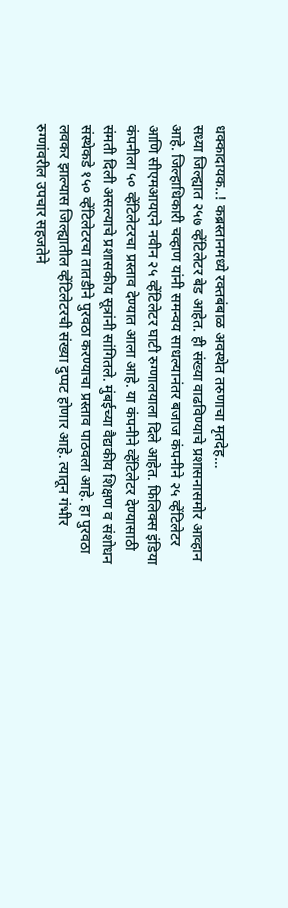धक्कादायक..! कब्रस्तानमध्ये रक्तबंबाळ अवस्थेत तरुणाचा मृतदेह…
सध्या जिल्ह्यात २५७ व्हेंटिलेटर बेड आहेत. ही संख्या वाढविण्याचे प्रशासनासमोर आव्हान आहे. जिल्हाधिकारी चव्हाण यांनी समन्वय साधल्यानंतर बजाज कंपनीने २५ व्हेंटिलेटर आणि सीएमआयएने नवीन २५ व्हेंटिलेटर घाटी रुग्णालयाला दिले आहेत. फिलिक्स इंडिया कंपनीला ५० व्हेंटिलेटरचा प्रस्ताव देण्यात आला आहे. या कंपनीने व्हेंटिलेटर देण्यासाठी संमती दिली असल्याचे प्रशासकीय सूत्रांनी सांगितले. मुंबईच्या वैद्यकीय शिक्षण व संशोधन संस्थेकडे १५० व्हेंटिलेटरचा तातडीने पुरवठा करण्याचा प्रस्ताव पाठवला आहे. हा पुरवठा लवकर झाल्यास जिल्ह्यातील व्हेंटिलेटरची संख्या दुप्पट होणार आहे. त्यातून गंभीर रुग्णांवरील उपचार सहजतेने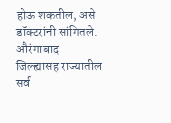होऊ शकतील, असे डॉक्टरांनी सांगितले.
औरंगाबाद जिल्ह्यासह राज्यातील सर्व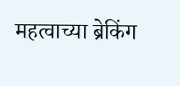महत्वाच्या ब्रेकिंग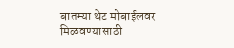बातम्या थेट मोबाईलवर मिळवण्यासाठी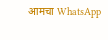आमचा WhatsApp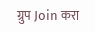ग्रुप Join करा